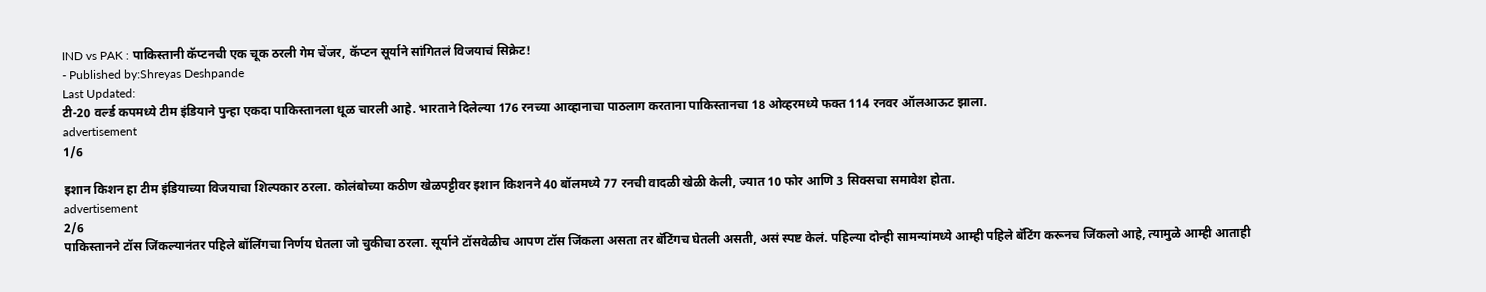IND vs PAK : पाकिस्तानी कॅप्टनची एक चूक ठरली गेम चेंजर, कॅप्टन सूर्याने सांगितलं विजयाचं सिक्रेट!
- Published by:Shreyas Deshpande
Last Updated:
टी-20 वर्ल्ड कपमध्ये टीम इंडियाने पुन्हा एकदा पाकिस्तानला धूळ चारली आहे. भारताने दिलेल्या 176 रनच्या आव्हानाचा पाठलाग करताना पाकिस्तानचा 18 ओव्हरमध्ये फक्त 114 रनवर ऑलआऊट झाला.
advertisement
1/6

इशान किशन हा टीम इंडियाच्या विजयाचा शिल्पकार ठरला. कोलंबोच्या कठीण खेळपट्टीवर इशान किशनने 40 बॉलमध्ये 77 रनची वादळी खेळी केली, ज्यात 10 फोर आणि 3 सिक्सचा समावेश होता.
advertisement
2/6
पाकिस्तानने टॉस जिंकल्यानंतर पहिले बॉलिंगचा निर्णय घेतला जो चुकीचा ठरला. सूर्याने टॉसवेळीच आपण टॉस जिंकला असता तर बॅटिंगच घेतली असती, असं स्पष्ट केलं. पहिल्या दोन्ही सामन्यांमध्ये आम्ही पहिले बॅटिंग करूनच जिंकलो आहे, त्यामुळे आम्ही आताही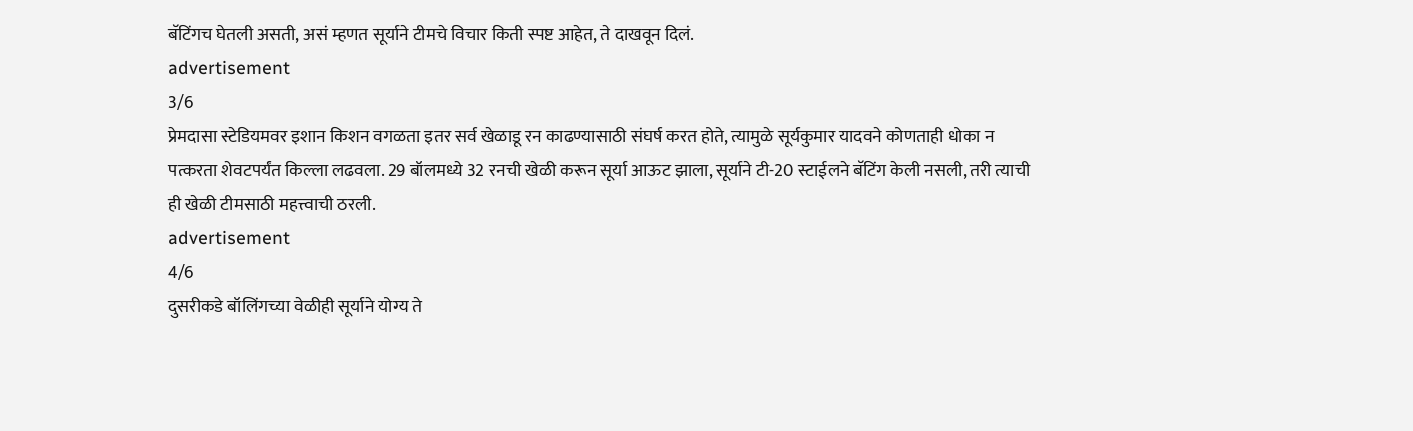बॅटिंगच घेतली असती, असं म्हणत सूर्याने टीमचे विचार किती स्पष्ट आहेत, ते दाखवून दिलं.
advertisement
3/6
प्रेमदासा स्टेडियमवर इशान किशन वगळता इतर सर्व खेळाडू रन काढण्यासाठी संघर्ष करत होते, त्यामुळे सूर्यकुमार यादवने कोणताही धोका न पत्करता शेवटपर्यंत किल्ला लढवला. 29 बॉलमध्ये 32 रनची खेळी करून सूर्या आऊट झाला, सूर्याने टी-20 स्टाईलने बॅटिंग केली नसली, तरी त्याची ही खेळी टीमसाठी महत्त्वाची ठरली.
advertisement
4/6
दुसरीकडे बॉलिंगच्या वेळीही सूर्याने योग्य ते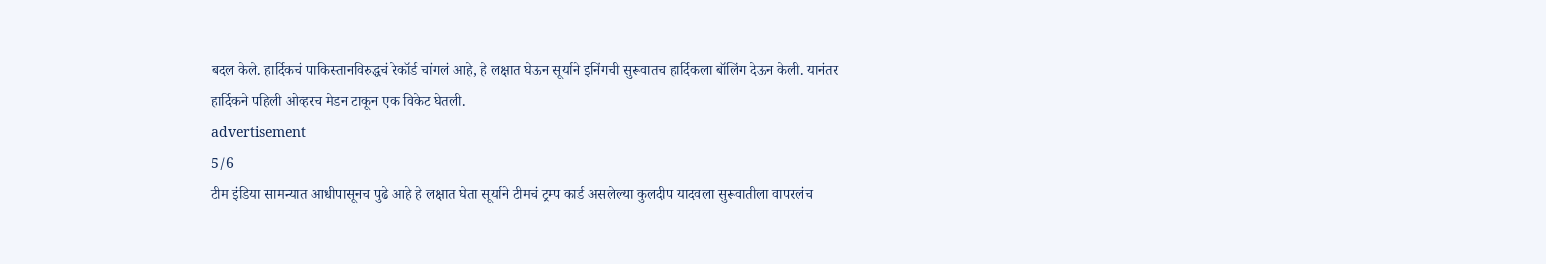बदल केले. हार्दिकचं पाकिस्तानविरुद्धचं रेकॉर्ड चांगलं आहे, हे लक्षात घेऊन सूर्याने इनिंगची सुरूवातच हार्दिकला बॉलिंग देऊन केली. यानंतर हार्दिकने पहिली ओव्हरच मेडन टाकून एक विकेट घेतली.
advertisement
5/6
टीम इंडिया सामन्यात आधीपासूनच पुढे आहे हे लक्षात घेता सूर्याने टीमचं ट्रम्प कार्ड असलेल्या कुलदीप यादवला सुरूवातीला वापरलंच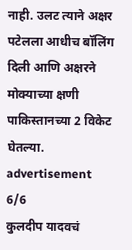नाही. उलट त्याने अक्षर पटेलला आधीच बॉलिंग दिली आणि अक्षरने मोक्याच्या क्षणी पाकिस्तानच्या 2 विकेट घेतल्या.
advertisement
6/6
कुलदीप यादवचं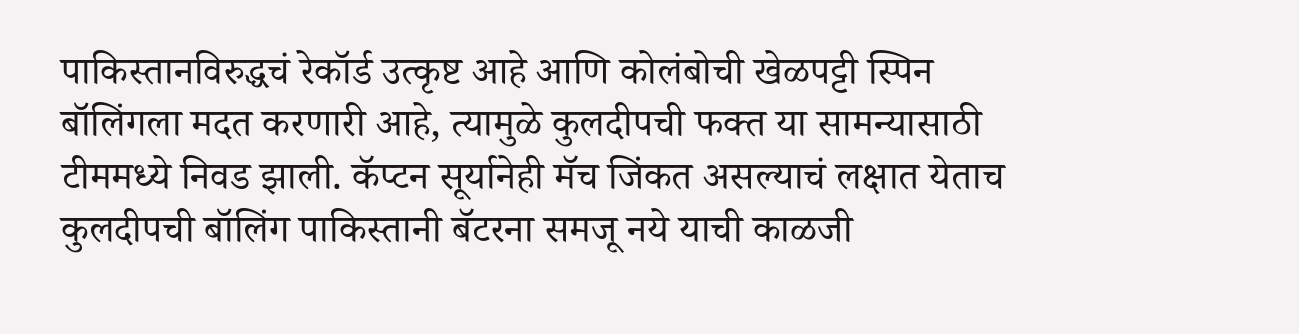पाकिस्तानविरुद्धचं रेकॉर्ड उत्कृष्ट आहे आणि कोलंबोची खेळपट्टी स्पिन बॉलिंगला मदत करणारी आहे, त्यामुळे कुलदीपची फक्त या सामन्यासाठी टीममध्ये निवड झाली. कॅप्टन सूर्यानेही मॅच जिंकत असल्याचं लक्षात येताच कुलदीपची बॉलिंग पाकिस्तानी बॅटरना समजू नये याची काळजी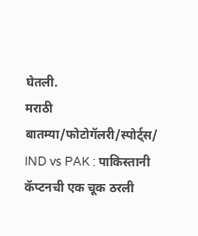घेतली.
मराठी बातम्या/फोटोगॅलरी/स्पोर्ट्स/
IND vs PAK : पाकिस्तानी कॅप्टनची एक चूक ठरली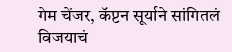गेम चेंजर, कॅप्टन सूर्याने सांगितलं विजयाचं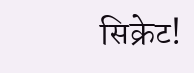सिक्रेट!